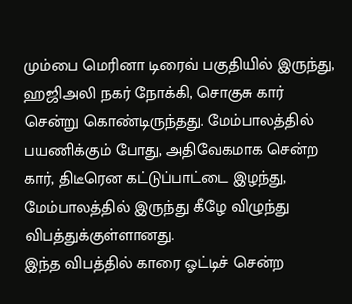மும்பை மெரினா டிரைவ் பகுதியில் இருந்து, ஹஜிஅலி நகர் நோக்கி, சொகுசு கார் சென்று கொண்டிருந்தது. மேம்பாலத்தில் பயணிக்கும் போது, அதிவேகமாக சென்ற கார், திடீரென கட்டுப்பாட்டை இழந்து, மேம்பாலத்தில் இருந்து கீழே விழுந்து விபத்துக்குள்ளானது.
இந்த விபத்தில் காரை ஓட்டிச் சென்ற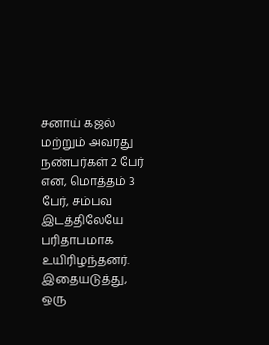சனாய் கஜல் மற்றும் அவரது நண்பர்கள் 2 பேர் என, மொத்தம் 3 பேர், சம்பவ இடத்திலேயே பரிதாபமாக உயிரிழந்தனர்.
இதையடுத்து, ஒரு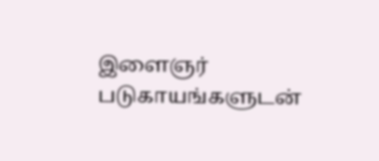இளைஞர் படுகாயங்களுடன்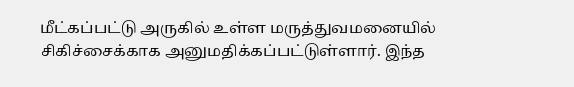மீட்கப்பட்டு அருகில் உள்ள மருத்துவமனையில் சிகிச்சைக்காக அனுமதிக்கப்பட்டுள்ளார். இந்த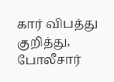கார் விபத்து குறித்து, போலீசார்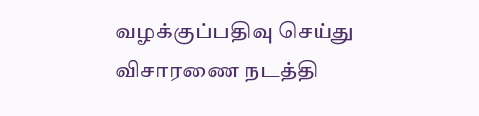வழக்குப்பதிவு செய்து விசாரணை நடத்தி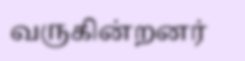வருகின்றனர்